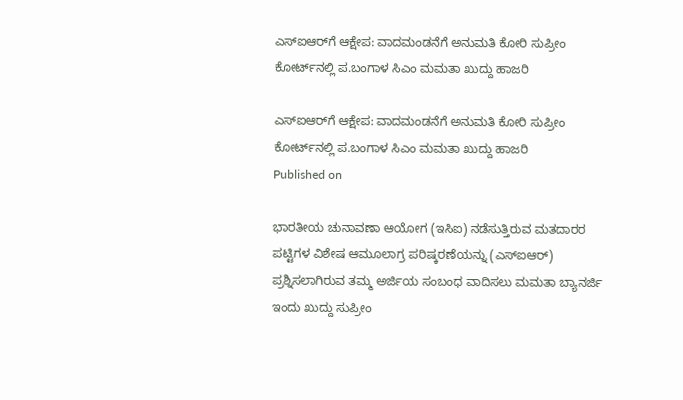ಎಸ್‌ಐಆರ್‌ಗೆ ಆಕ್ಷೇಪ: ವಾದಮಂಡನೆಗೆ ಅನುಮತಿ ಕೋರಿ ಸುಪ್ರೀಂ ಕೋರ್ಟ್‌ನಲ್ಲಿ ಪ.ಬಂಗಾಳ ಸಿಎಂ ಮಮತಾ ಖುದ್ದು ಹಾಜರಿ

ಎಸ್‌ಐಆರ್‌ಗೆ ಆಕ್ಷೇಪ: ವಾದಮಂಡನೆಗೆ ಅನುಮತಿ ಕೋರಿ ಸುಪ್ರೀಂ ಕೋರ್ಟ್‌ನಲ್ಲಿ ಪ.ಬಂಗಾಳ ಸಿಎಂ ಮಮತಾ ಖುದ್ದು ಹಾಜರಿ
Published on

ಭಾರತೀಯ ಚುನಾವಣಾ ಆಯೋಗ (ಇಸಿಐ) ನಡೆಸುತ್ತಿರುವ ಮತದಾರರ ಪಟ್ಟಿಗಳ ವಿಶೇಷ ಆಮೂಲಾಗ್ರ ಪರಿಷ್ಕರಣೆಯನ್ನು (ಎಸ್‌ಐಆರ್) ಪ್ರಶ್ನಿಸಲಾಗಿರುವ ತಮ್ಮ ಅರ್ಜಿಯ ಸಂಬಂಧ ವಾದಿಸಲು ಮಮತಾ ಬ್ಯಾನರ್ಜಿ ಇಂದು ಖುದ್ದು ಸುಪ್ರೀಂ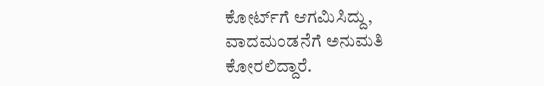ಕೋರ್ಟ್‌ಗೆ ಆಗಮಿಸಿದ್ದು, ವಾದಮಂಡನೆಗೆ ಅನುಮತಿ ಕೋರಲಿದ್ದಾರೆ.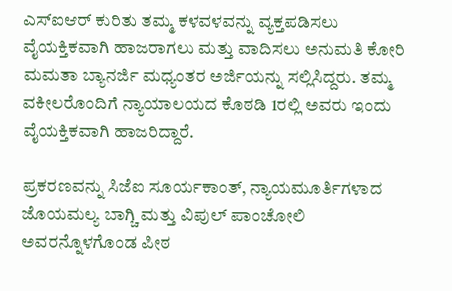ಎಸ್‌ಐಆರ್‌ ಕುರಿತು ತಮ್ಮ ಕಳವಳವನ್ನು ವ್ಯಕ್ತಪಡಿಸಲು ವೈಯಕ್ತಿಕವಾಗಿ ಹಾಜರಾಗಲು ಮತ್ತು ವಾದಿಸಲು ಅನುಮತಿ ಕೋರಿ ಮಮತಾ ಬ್ಯಾನರ್ಜಿ ಮಧ್ಯಂತರ ಅರ್ಜಿಯನ್ನು ಸಲ್ಲಿಸಿದ್ದರು. ತಮ್ಮ ವಕೀಲರೊಂದಿಗೆ ನ್ಯಾಯಾಲಯದ ಕೊಠಡಿ 1ರಲ್ಲಿ ಅವರು ಇಂದು ವೈಯಕ್ತಿಕವಾಗಿ ಹಾಜರಿದ್ದಾರೆ.

ಪ್ರಕರಣವನ್ನು ಸಿಜೆಐ ಸೂರ್ಯಕಾಂತ್, ನ್ಯಾಯಮೂರ್ತಿಗಳಾದ ಜೊಯಮಲ್ಯ ಬಾಗ್ಚಿ ಮತ್ತು ವಿಪುಲ್ ಪಾಂಚೋಲಿ ಅವರನ್ನೊಳಗೊಂಡ ಪೀಠ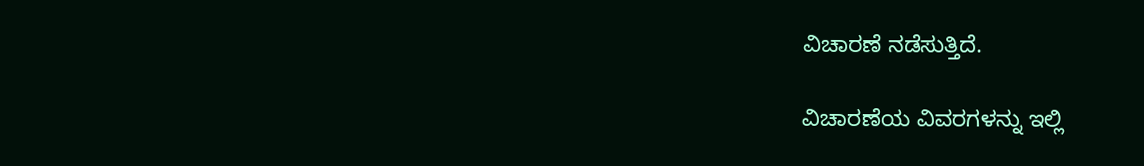ವಿಚಾರಣೆ ನಡೆಸುತ್ತಿದೆ.

ವಿಚಾರಣೆಯ ವಿವರಗಳನ್ನು ಇಲ್ಲಿ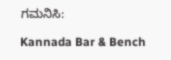ಗಮನಿಸಿ:

Kannada Bar & Bench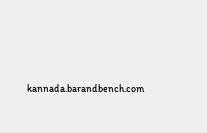kannada.barandbench.com